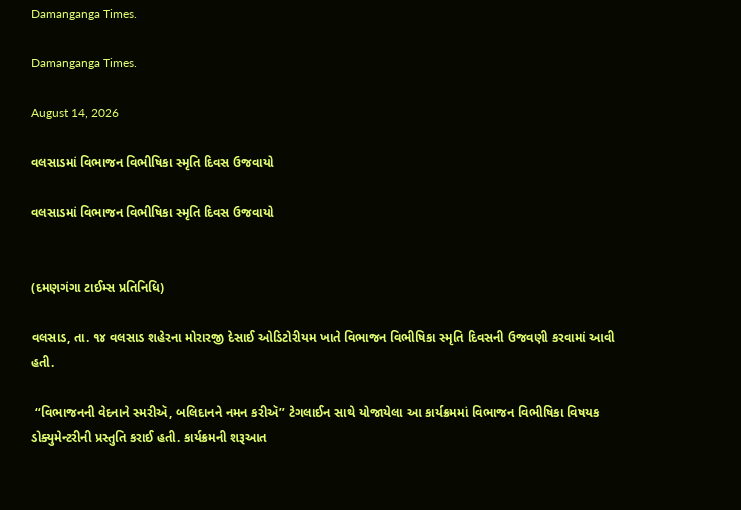Damanganga Times.

Damanganga Times.

August 14, 2026

વલસાડમાં વિભાજન વિભીષિકા સ્મૃતિ દિવસ ઉજવાયો

વલસાડમાં વિભાજન વિભીષિકા સ્મૃતિ દિવસ ઉજવાયો


(દમણગંગા ટાઈમ્સ પ્રતિનિધિ)

વલસાડ, તા. ૧૪ વલસાડ શહેરના મોરારજી દેસાઈ ઓડિટોરીયમ ખાતે વિભાજન વિભીષિકા સ્મૃતિ દિવસની ઉજવણી કરવામાં આવી હતી.

 ‘‘વિભાજનની વેદનાને સ્મરીઍ, બલિદાનને નમન કરીઍ’’ ટેગલાઈન સાથે યોજાયેલા આ કાર્યક્રમમાં વિભાજન વિભીષિકા વિષયક ડોક્યુમેન્ટરીની પ્રસ્તુતિ કરાઈ હતી. કાર્યક્રમની શરૂઆત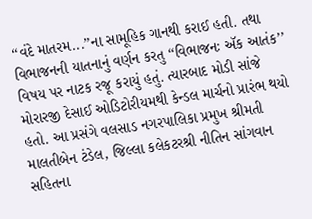‘‘વંદે માતરમ...’’ના સામૂહિક ગાનથી કરાઈ હતી. તથા વિભાજનની યાતનાનું વર્ણન કરતુ ‘‘વિભાજનઃ ઍક આતંક’’ વિષય પર નાટક રજૂ કરાયું હતું. ત્યારબાદ મોડી સાંજે મોરારજી દેસાઈ ઓડિટોરીયમથી કેન્ડલ માર્ચનો પ્રારંભ થયો હતો. આ પ્રસંગે વલસાડ નગરપાલિકા પ્રમુખ શ્રીમતી માલતીબેન ટંડેલ, જિલ્લા કલેકટરશ્રી નીતિન સાંગવાન સહિતના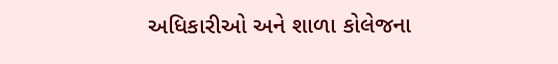અધિકારીઓ અને શાળા કોલેજના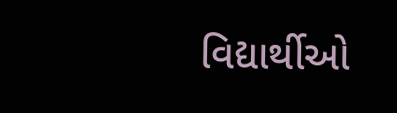વિદ્યાર્થીઓ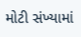મોટી સંખ્યામાં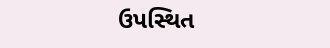ઉપસ્થિત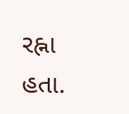રહ્ના હતા.